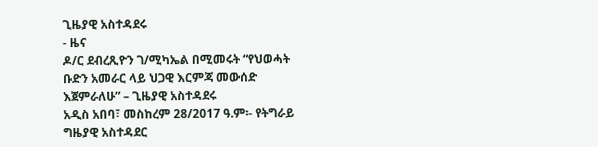ጊዜያዊ አስተዳደሩ
- ዜና
ዶ/ር ደብረጺዮን ገ/ሚካኤል በሚመሩት “የህወሓት ቡድን አመራር ላይ ህጋዊ እርምጃ መውሰድ እጀምራለሁ” – ጊዜያዊ አስተዳደሩ
አዲስ አበባ፣ መስከረም 28/2017 ዓ.ም፡- የትግራይ ግዜያዊ አስተዳደር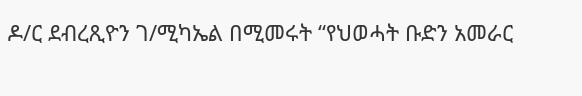ዶ/ር ደብረጺዮን ገ/ሚካኤል በሚመሩት “የህወሓት ቡድን አመራር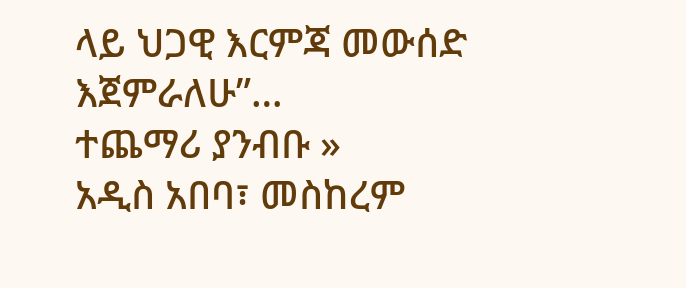ላይ ህጋዊ እርምጃ መውሰድ እጀምራለሁ”…
ተጨማሪ ያንብቡ »
አዲስ አበባ፣ መስከረም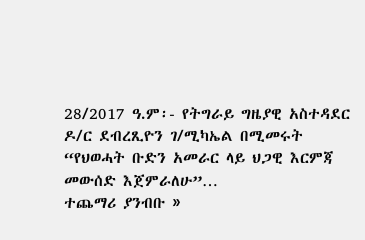28/2017 ዓ.ም፡- የትግራይ ግዜያዊ አስተዳደር ዶ/ር ደብረጺዮን ገ/ሚካኤል በሚመሩት “የህወሓት ቡድን አመራር ላይ ህጋዊ እርምጃ መውሰድ እጀምራለሁ”…
ተጨማሪ ያንብቡ »